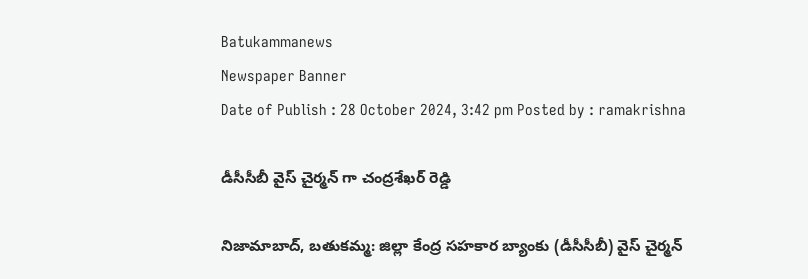Batukammanews
Newspaper Banner
Date of Publish : 28 October 2024, 3:42 pm Posted by : ramakrishna

డీసీసీబీ వైస్ చైర్మన్ గా చంద్రశేఖర్ రెడ్డి

నిజామాబాద్, బతుకమ్మ: జిల్లా కేంద్ర సహకార బ్యాంకు (డీసీసీబీ) వైస్ చైర్మన్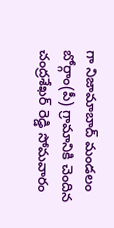గా నిజామాబాద్ మండలం బోర్గాం(పీ) గ్రామానికి చెందిన చంద్రశేఖర్ రెడ్డి సోమవారం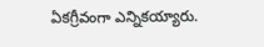ఏకగ్రీవంగా ఎన్నికయ్యారు.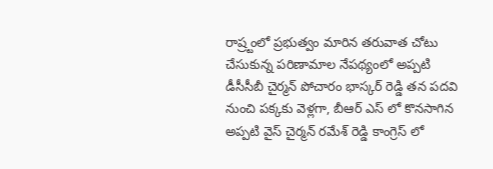రాష్ర్టంలో ప్రభుత్వం మారిన తరువాత చోటు చేసుకున్న పరిణామాల నేపథ్యంలో అప్పటి డీసీసీబీ చైర్మన్ పోచారం భాస్కర్ రెడ్డి తన పదవి నుంచి పక్కకు వెళ్లగా, బీఆర్ ఎస్ లో కొనసాగిన అప్పటి వైస్ చైర్మన్ రమేశ్ రెడ్డి కాంగ్రెస్ లో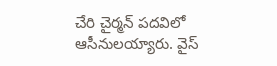చేరి చైర్మన్ పదవిలో ఆసీనులయ్యారు. వైస్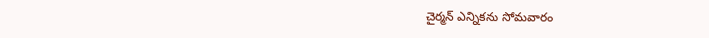చైర్మన్ ఎన్నికను సోమవారం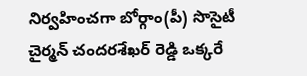నిర్వహించగా బోర్గాం(పీ) సొసైటీ చైర్మన్ చందరశేఖర్ రెడ్డి ఒక్కరే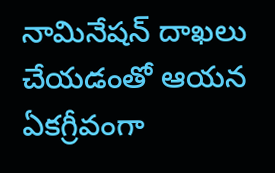నామినేషన్ దాఖలు చేయడంతో ఆయన ఏకగ్రీవంగా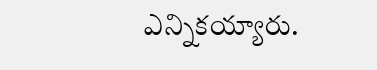ఎన్నికయ్యారు.